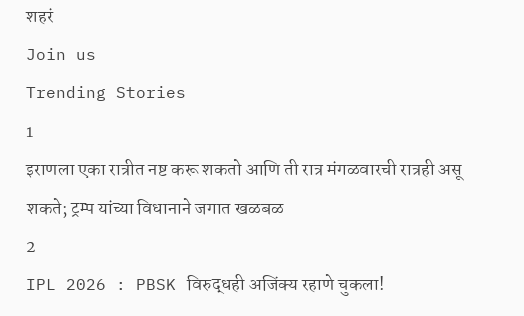शहरं
Join us
Trending Stories
1
इराणला एका रात्रीत नष्ट करू शकतो आणि ती रात्र मंगळवारची रात्रही असू शकते; ट्रम्प यांच्या विधानाने जगात खळबळ
2
IPL 2026 : PBSK विरुद्धही अजिंक्य रहाणे चुकला!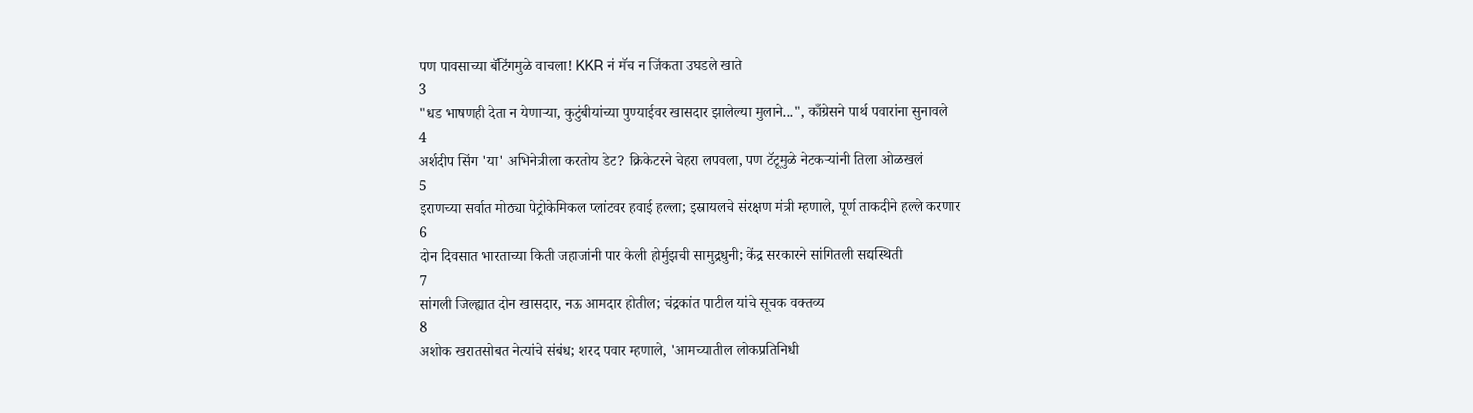पण पावसाच्या बॅटिंगमुळे वाचला! KKR नं मॅच न जिंकता उघडले खाते
3
"धड भाषणही देता न येणाऱ्या, कुटुंबीयांच्या पुण्याईवर खासदार झालेल्या मुलाने...", काँग्रेसने पार्थ पवारांना सुनावले
4
अर्शदीप सिंग 'या' अभिनेत्रीला करतोय डेट? क्रिकेटरने चेहरा लपवला, पण टॅटूमुळे नेटकऱ्यांनी तिला ओळखलं
5
इराणच्या सर्वात मोठ्या पेट्रोकेमिकल प्लांटवर हवाई हल्ला; इस्रायलचे संरक्षण मंत्री म्हणाले, पूर्ण ताकदीने हल्ले करणार
6
दोन दिवसात भारताच्या किती जहाजांनी पार केली होर्मुझची सामुद्रधुनी; केंद्र सरकारने सांगितली सद्यस्थिती
7
सांगली जिल्ह्यात दोन खासदार, नऊ आमदार होतील; चंद्रकांत पाटील यांचे सूचक वक्तव्य
8
अशोक खरातसोबत नेत्यांचे संबंध; शरद पवार म्हणाले, 'आमच्यातील लोकप्रतिनिधी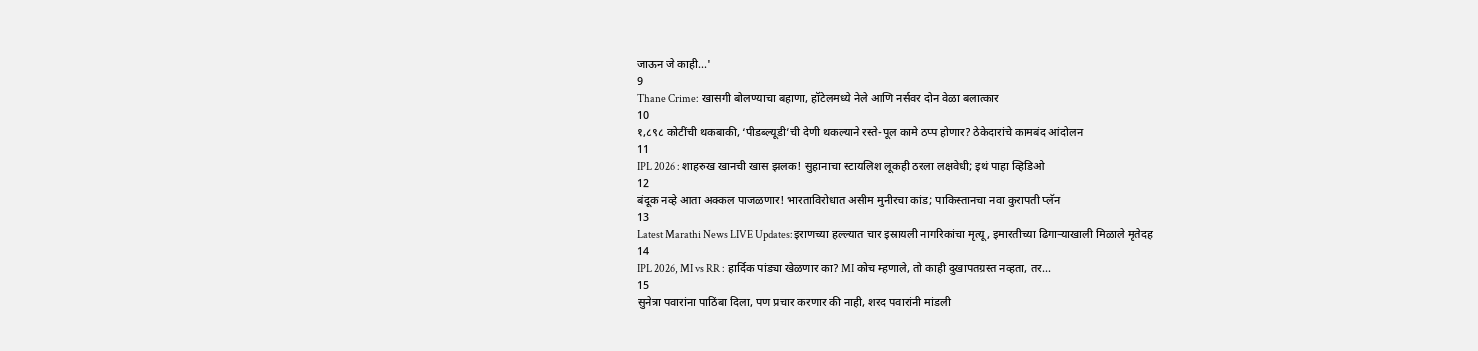जाऊन जे काही...'
9
Thane Crime: खासगी बोलण्याचा बहाणा, हॉटेलमध्ये नेले आणि नर्सवर दोन वेळा बलात्कार
10
१,८९८ कोटींची थकबाकी, ‘पीडब्ल्यूडी’ची देणी थकल्याने रस्ते-पूल कामे ठप्प होणार? ठेकेदारांचे कामबंद आंदोलन
11
IPL 2026 : शाहरुख खानची खास झलक! सुहानाचा स्टायलिश लूकही ठरला लक्षवेधी; इथं पाहा व्हिडिओ
12
बंदूक नव्हे आता अक्कल पाजळणार! भारताविरोधात असीम मुनीरचा कांड; पाकिस्तानचा नवा कुरापती प्लॅन
13
Latest Marathi News LIVE Updates:इराणच्या हल्ल्यात चार इस्रायली नागरिकांचा मृत्यू, इमारतीच्या ढिगाऱ्याखाली मिळाले मृतेदह
14
IPL 2026, MI vs RR : हार्दिक पांड्या खेळणार का? MI कोच म्हणाले, तो काही दुखापतग्रस्त नव्हता, तर...
15
सुनेत्रा पवारांना पाठिंबा दिला, पण प्रचार करणार की नाही, शरद पवारांनी मांडली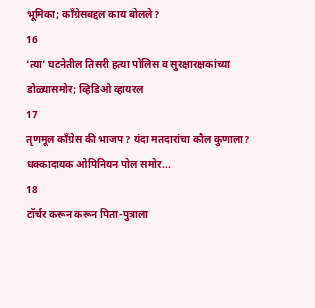भूमिका; काँग्रेसबद्दल काय बोलले?
16
‘त्या’ घटनेतील तिसरी हत्या पोलिस व सुरक्षारक्षकांच्या डोळ्यासमोर; व्हिडिओ व्हायरल
17
तृणमूल काँग्रेस की भाजप? यंदा मतदारांचा कौल कुणाला? धक्कादायक ओपिनियन पोल समोर...
18
टॉर्चर करून करून पिता-पुत्राला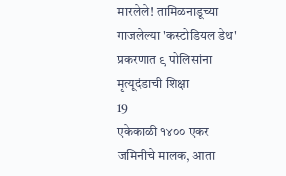मारलेले! तामिळनाडूच्या गाजलेल्या 'कस्टोडियल डेथ' प्रकरणात ९ पोलिसांना मृत्यूदंडाची शिक्षा
19
एकेकाळी १४०० एकर जमिनीचे मालक, आता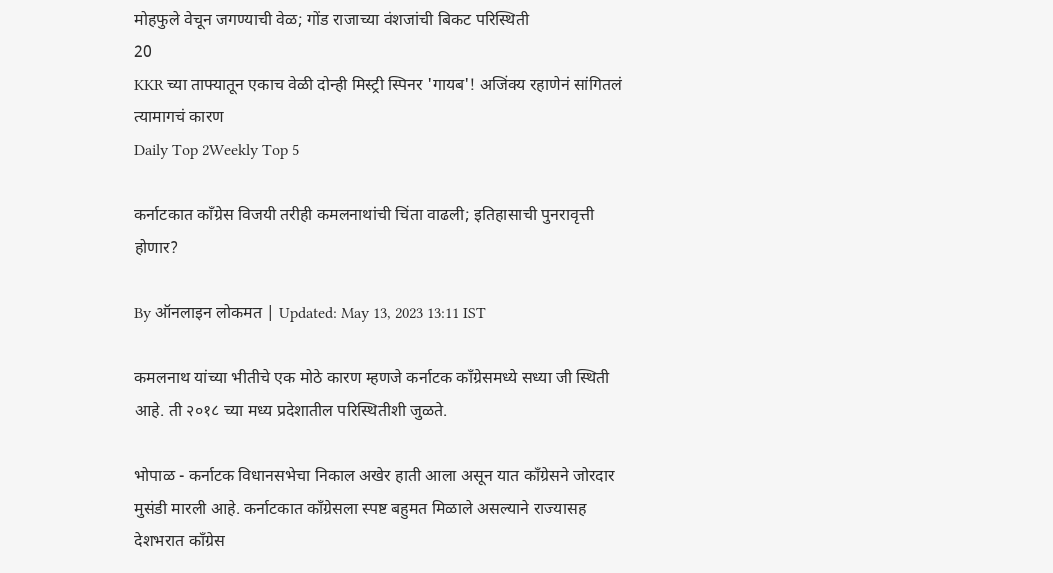मोहफुले वेचून जगण्याची वेळ; गोंड राजाच्या वंशजांची बिकट परिस्थिती
20
KKR च्या ताफ्यातून एकाच वेळी दोन्ही मिस्ट्री स्पिनर 'गायब'! अजिंक्य रहाणेनं सांगितलं त्यामागचं कारण
Daily Top 2Weekly Top 5

कर्नाटकात काँग्रेस विजयी तरीही कमलनाथांची चिंता वाढली; इतिहासाची पुनरावृत्ती होणार?

By ऑनलाइन लोकमत | Updated: May 13, 2023 13:11 IST

कमलनाथ यांच्या भीतीचे एक मोठे कारण म्हणजे कर्नाटक काँग्रेसमध्ये सध्या जी स्थिती आहे. ती २०१८ च्या मध्य प्रदेशातील परिस्थितीशी जुळते.

भोपाळ - कर्नाटक विधानसभेचा निकाल अखेर हाती आला असून यात काँग्रेसने जोरदार मुसंडी मारली आहे. कर्नाटकात काँग्रेसला स्पष्ट बहुमत मिळाले असल्याने राज्यासह देशभरात काँग्रेस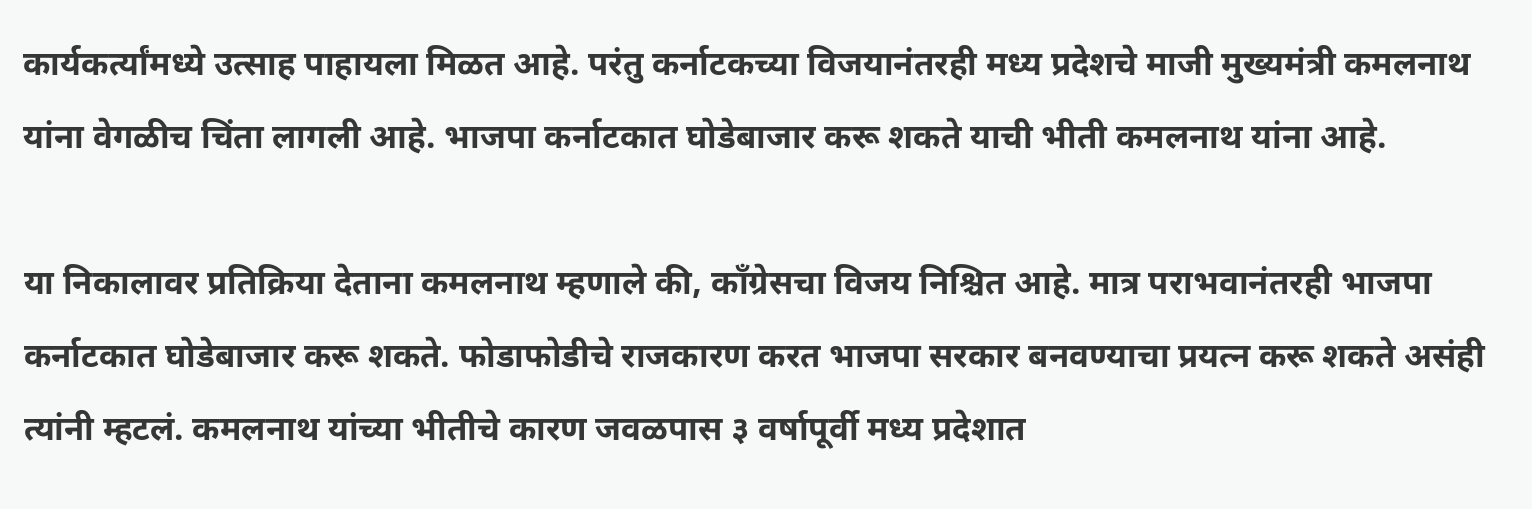कार्यकर्त्यांमध्ये उत्साह पाहायला मिळत आहे. परंतु कर्नाटकच्या विजयानंतरही मध्य प्रदेशचे माजी मुख्यमंत्री कमलनाथ यांना वेगळीच चिंता लागली आहे. भाजपा कर्नाटकात घोडेबाजार करू शकते याची भीती कमलनाथ यांना आहे.

या निकालावर प्रतिक्रिया देताना कमलनाथ म्हणाले की, काँग्रेसचा विजय निश्चित आहे. मात्र पराभवानंतरही भाजपा कर्नाटकात घोडेबाजार करू शकते. फोडाफोडीचे राजकारण करत भाजपा सरकार बनवण्याचा प्रयत्न करू शकते असंही त्यांनी म्हटलं. कमलनाथ यांच्या भीतीचे कारण जवळपास ३ वर्षापूर्वी मध्य प्रदेशात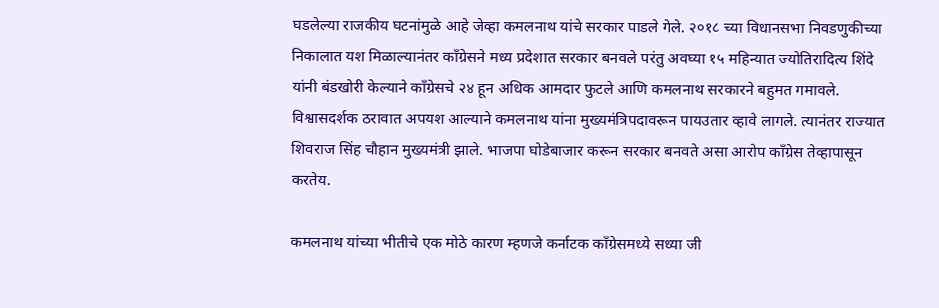घडलेल्या राजकीय घटनांमुळे आहे जेव्हा कमलनाथ यांचे सरकार पाडले गेले. २०१८ च्या विधानसभा निवडणुकीच्या निकालात यश मिळाल्यानंतर काँग्रेसने मध्य प्रदेशात सरकार बनवले परंतु अवघ्या १५ महिन्यात ज्योतिरादित्य शिंदे यांनी बंडखोरी केल्याने काँग्रेसचे २४ हून अधिक आमदार फुटले आणि कमलनाथ सरकारने बहुमत गमावले. विश्वासदर्शक ठरावात अपयश आल्याने कमलनाथ यांना मुख्यमंत्रिपदावरून पायउतार व्हावे लागले. त्यानंतर राज्यात शिवराज सिंह चौहान मुख्यमंत्री झाले. भाजपा घोडेबाजार करून सरकार बनवते असा आरोप काँग्रेस तेव्हापासून करतेय.

कमलनाथ यांच्या भीतीचे एक मोठे कारण म्हणजे कर्नाटक काँग्रेसमध्ये सध्या जी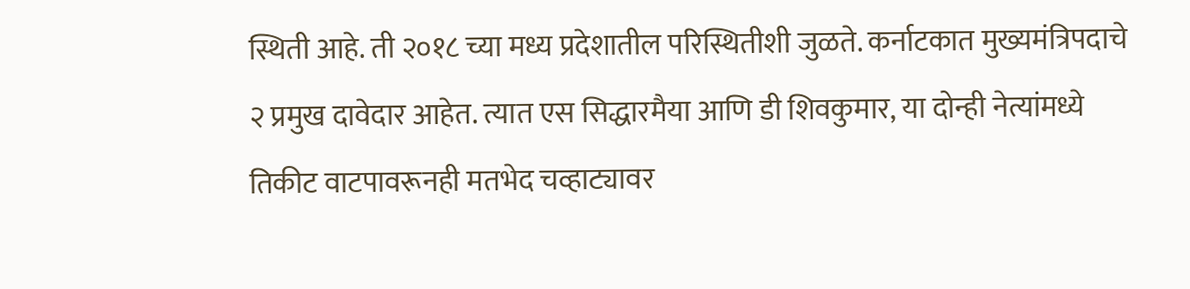स्थिती आहे. ती २०१८ च्या मध्य प्रदेशातील परिस्थितीशी जुळते. कर्नाटकात मुख्यमंत्रिपदाचे २ प्रमुख दावेदार आहेत. त्यात एस सिद्धारमैया आणि डी शिवकुमार, या दोन्ही नेत्यांमध्ये तिकीट वाटपावरूनही मतभेद चव्हाट्यावर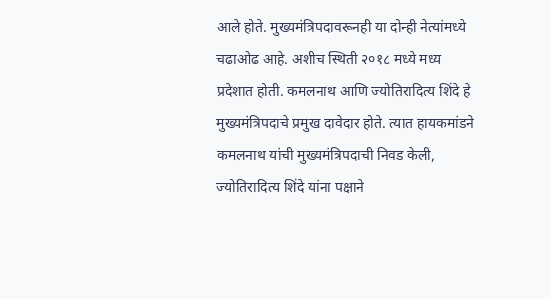आले होते. मुख्यमंत्रिपदावरूनही या दोन्ही नेत्यांमध्ये चढाओढ आहे. अशीच स्थिती २०१८ मध्ये मध्य प्रदेशात होती. कमलनाथ आणि ज्योतिरादित्य शिंदे हे मुख्यमंत्रिपदाचे प्रमुख दावेदार होते. त्यात हायकमांडने कमलनाथ यांची मुख्यमंत्रिपदाची निवड केली, ज्योतिरादित्य शिंदे यांना पक्षाने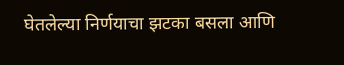घेतलेल्या निर्णयाचा झटका बसला आणि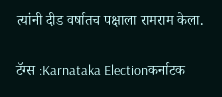त्यांनी दीड वर्षातच पक्षाला रामराम केला.

टॅग्स :Karnataka Electionकर्नाटक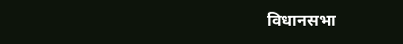विधानसभा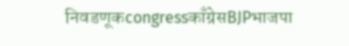निवडणूकcongressकाँग्रेसBJPभाजपा